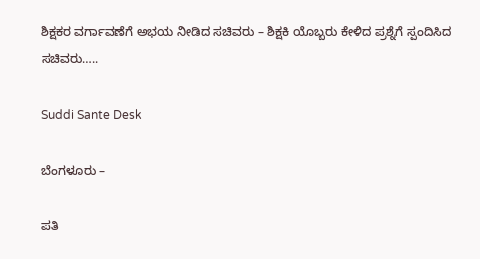ಶಿಕ್ಷಕರ ವರ್ಗಾವಣೆಗೆ ಅಭಯ ನೀಡಿದ ಸಚಿವರು – ಶಿಕ್ಷಕಿ ಯೊಬ್ಬರು ಕೇಳಿದ ಪ್ರಶ್ನೆಗೆ ಸ್ಪಂದಿಸಿದ ಸಚಿವರು…..

Suddi Sante Desk

ಬೆಂಗಳೂರು –

ಪತಿ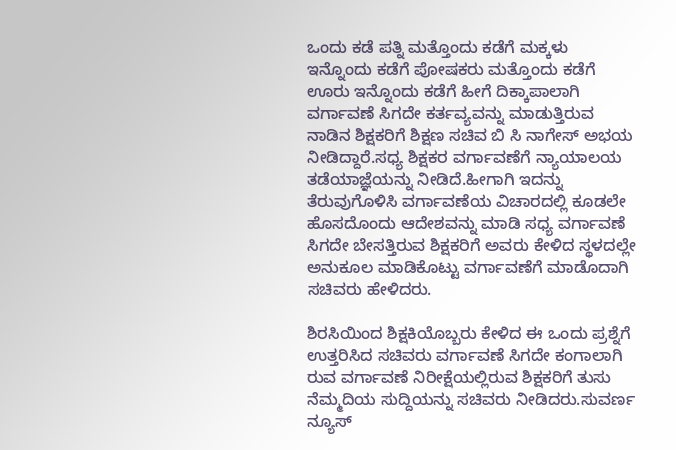ಒಂದು ಕಡೆ ಪತ್ನಿ ಮತ್ತೊಂದು ಕಡೆಗೆ ಮಕ್ಕಳು ಇನ್ನೊಂದು ಕಡೆಗೆ ಪೋಷಕರು ಮತ್ತೊಂದು ಕಡೆಗೆ ಊರು ಇನ್ನೊಂದು ಕಡೆಗೆ ಹೀಗೆ ದಿಕ್ಕಾಪಾಲಾಗಿ ವರ್ಗಾವಣೆ ಸಿಗದೇ ಕರ್ತವ್ಯವನ್ನು ಮಾಡುತ್ತಿರುವ ನಾಡಿನ ಶಿಕ್ಷಕರಿಗೆ ಶಿಕ್ಷಣ ಸಚಿವ ಬಿ ಸಿ ನಾಗೇಸ್ ಅಭಯ ನೀಡಿದ್ದಾರೆ.ಸಧ್ಯ ಶಿಕ್ಷಕರ ವರ್ಗಾವಣೆಗೆ ನ್ಯಾಯಾಲಯ ತಡೆಯಾಜ್ಞೆಯನ್ನು ನೀಡಿದೆ.ಹೀಗಾಗಿ ಇದನ್ನು ತೆರುವುಗೊಳಿಸಿ ವರ್ಗಾವಣೆಯ ವಿಚಾರದಲ್ಲಿ ಕೂಡಲೇ ಹೊಸದೊಂದು ಆದೇಶವನ್ನು ಮಾಡಿ ಸಧ್ಯ ವರ್ಗಾವಣೆ ಸಿಗದೇ ಬೇಸತ್ತಿರುವ ಶಿಕ್ಷಕರಿಗೆ ಅವರು ಕೇಳಿದ ಸ್ಥಳದಲ್ಲೇ ಅನುಕೂಲ ಮಾಡಿಕೊಟ್ಟು ವರ್ಗಾವಣೆಗೆ ಮಾಡೊದಾಗಿ ಸಚಿವರು ಹೇಳಿದರು.

ಶಿರಸಿಯಿಂದ ಶಿಕ್ಷಕಿಯೊಬ್ಬರು ಕೇಳಿದ ಈ ಒಂದು ಪ್ರಶ್ನೆಗೆ ಉತ್ತರಿಸಿದ ಸಚಿವರು ವರ್ಗಾವಣೆ ಸಿಗದೇ ಕಂಗಾಲಾಗಿ ರುವ ವರ್ಗಾವಣೆ ನಿರೀಕ್ಷೆಯಲ್ಲಿರುವ ಶಿಕ್ಷಕರಿಗೆ ತುಸು ನೆಮ್ಮದಿಯ ಸುದ್ದಿಯನ್ನು ಸಚಿವರು ನೀಡಿದರು.ಸುವರ್ಣ ನ್ಯೂಸ್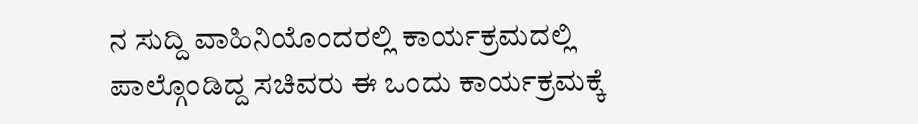ನ ಸುದ್ದಿ ವಾಹಿನಿಯೊಂದರಲ್ಲಿ ಕಾರ್ಯಕ್ರಮದಲ್ಲಿ ಪಾಲ್ಗೊಂಡಿದ್ದ ಸಚಿವರು ಈ ಒಂದು ಕಾರ್ಯಕ್ರಮಕ್ಕೆ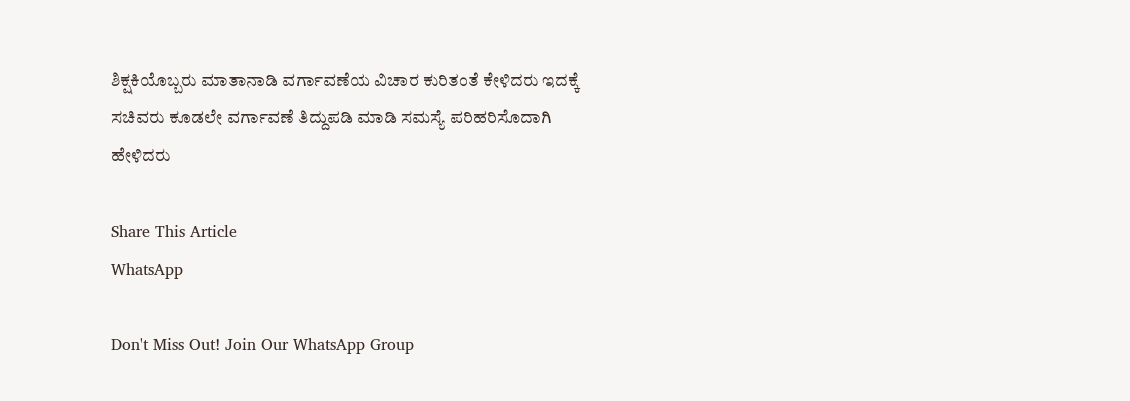ಶಿಕ್ಷಕಿಯೊಬ್ಬರು ಮಾತಾನಾಡಿ ವರ್ಗಾವಣೆಯ ವಿಚಾರ ಕುರಿತಂತೆ ಕೇಳಿದರು ಇದಕ್ಕೆ ಸಚಿವರು ಕೂಡಲೇ ವರ್ಗಾವಣೆ ತಿದ್ದುಪಡಿ ಮಾಡಿ ಸಮಸ್ಯೆ ಪರಿಹರಿಸೊದಾಗಿ ಹೇಳಿದರು

Share This Article
WhatsApp

Don't Miss Out! Join Our WhatsApp Group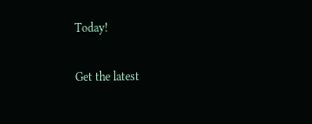Today!

Get the latest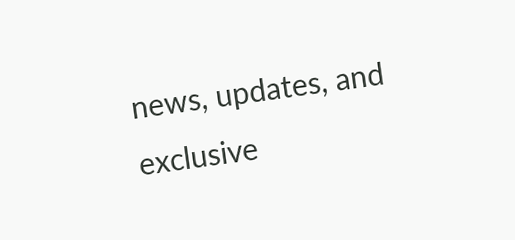news, updates, and exclusive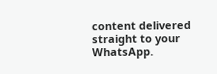content delivered straight to your WhatsApp.